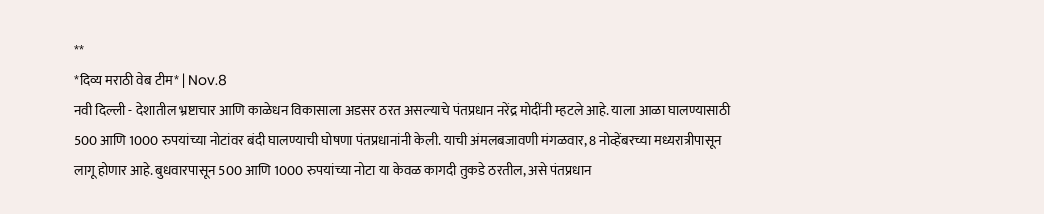**
*दिव्य मराठी वेब टीम* | Nov.8
नवी दिल्ली - देशातील भ्रष्टाचार आणि काळेधन विकासाला अडसर ठरत असल्याचे पंतप्रधान नरेंद्र मोदींनी म्हटले आहे. याला आळा घालण्यासाठी 500 आणि 1000 रुपयांच्या नोटांवर बंदी घालण्याची घोषणा पंतप्रधानांनी केली. याची अंमलबजावणी मंगळवार, 8 नोव्हेंबरच्या मध्यरात्रीपासून लागू होणार आहे. बुधवारपासून 500 आणि 1000 रुपयांच्या नोटा या केवळ कागदी तुकडे ठरतील, असे पंतप्रधान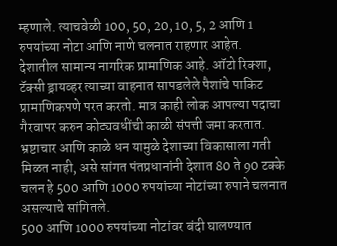म्हणाले. त्याचवेळी 100, 50, 20, 10, 5, 2 आणि 1 रुपयांच्या नोटा आणि नाणे चलनात राहणार आहेत.
देशातील सामान्य नागरिक प्रामाणिक आहे. ऑटो रिक्शा, टॅक्सी ड्रायव्हर त्याच्या वाहनात सापडलेले पैशांचे पाकिट प्रामाणिकपणे परत करतो. मात्र काही लोक आपल्या पदाचा गैरवापर करुन कोट्यवधींची काळी संपत्ती जमा करतात. भ्रष्टाचार आणि काळे धन यामुळे देशाच्या विकासाला गती मिळत नाही, असे सांगत पंतप्रधानांनी देशात 80 ते 90 टक्के चलन हे 500 आणि 1000 रुपयांच्या नोटांच्या रुपाने चलनात असल्याचे सांगितले.
500 आणि 1000 रुपयांच्या नोटांवर बंदी घालण्यात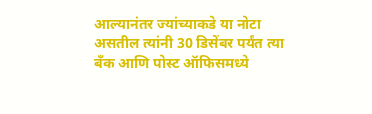आल्यानंतर ज्यांच्याकडे या नोटा असतील त्यांनी 30 डिसेंबर पर्यंत त्या बँक आणि पोस्ट ऑफिसमध्ये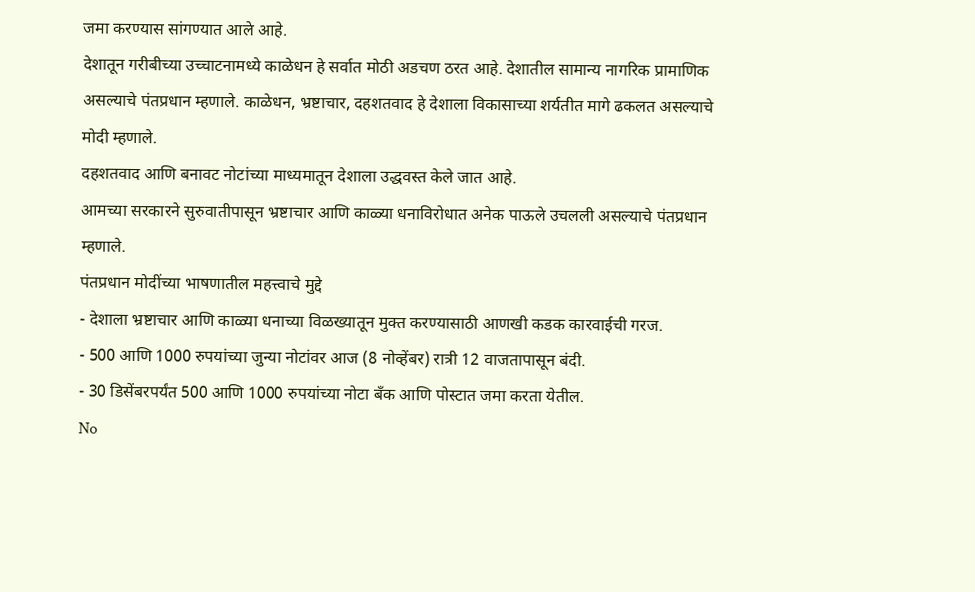जमा करण्यास सांगण्यात आले आहे.
देशातून गरीबीच्या उच्चाटनामध्ये काळेधन हे सर्वात मोठी अडचण ठरत आहे. देशातील सामान्य नागरिक प्रामाणिक असल्याचे पंतप्रधान म्हणाले. काळेधन, भ्रष्टाचार, दहशतवाद हे देशाला विकासाच्या शर्यतीत मागे ढकलत असल्याचे मोदी म्हणाले.
दहशतवाद आणि बनावट नोटांच्या माध्यमातून देशाला उद्धवस्त केले जात आहे.
आमच्या सरकारने सुरुवातीपासून भ्रष्टाचार आणि काळ्या धनाविरोधात अनेक पाऊले उचलली असल्याचे पंतप्रधान म्हणाले.
पंतप्रधान मोदींच्या भाषणातील महत्त्वाचे मुद्दे
- देशाला भ्रष्टाचार आणि काळ्या धनाच्या विळख्यातून मुक्त करण्यासाठी आणखी कडक कारवाईची गरज.
- 500 आणि 1000 रुपयांच्या जुन्या नोटांवर आज (8 नोव्हेंबर) रात्री 12 वाजतापासून बंदी.
- 30 डिसेंबरपर्यंत 500 आणि 1000 रुपयांच्या नोटा बँक आणि पोस्टात जमा करता येतील.
No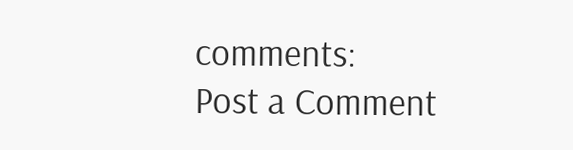comments:
Post a Comment